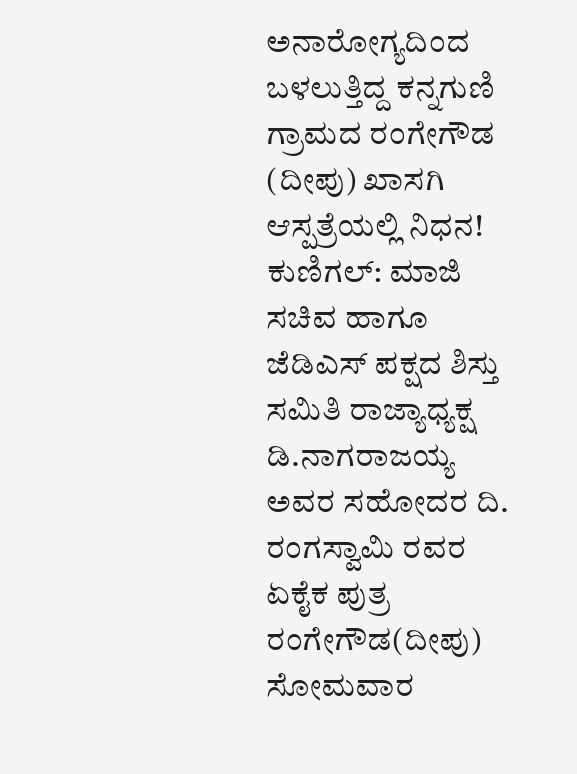ಅನಾರೋಗ್ಯದಿಂದ ಬಳಲುತ್ತಿದ್ದ ಕನ್ನಗುಣಿ ಗ್ರಾಮದ ರಂಗೇಗೌಡ (ದೀಪು) ಖಾಸಗಿ ಆಸ್ಪತ್ರೆಯಲ್ಲಿ ನಿಧನ!
ಕುಣಿಗಲ್: ಮಾಜಿ ಸಚಿವ ಹಾಗೂ ಜೆಡಿಎಸ್ ಪಕ್ಷದ ಶಿಸ್ತು ಸಮಿತಿ ರಾಜ್ಯಾಧ್ಯಕ್ಷ ಡಿ.ನಾಗರಾಜಯ್ಯ ಅವರ ಸಹೋದರ ದಿ. ರಂಗಸ್ವಾಮಿ ರವರ ಏಕೈಕ ಪುತ್ರ ರಂಗೇಗೌಡ(ದೀಪು) ಸೋಮವಾರ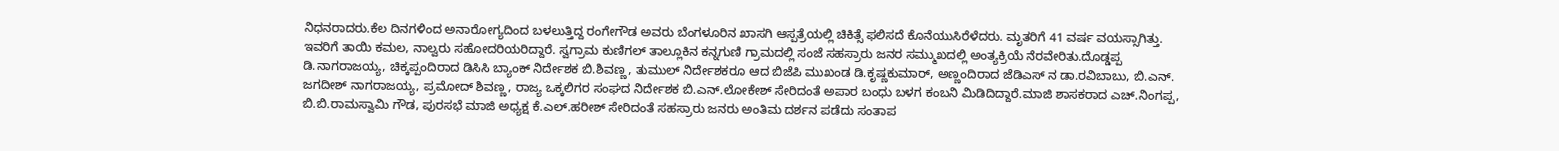ನಿಧನರಾದರು.ಕೆಲ ದಿನಗಳಿಂದ ಅನಾರೋಗ್ಯದಿಂದ ಬಳಲುತ್ತಿದ್ದ ರಂಗೇಗೌಡ ಅವರು ಬೆಂಗಳೂರಿನ ಖಾಸಗಿ ಆಸ್ಪತ್ರೆಯಲ್ಲಿ ಚಿಕಿತ್ಸೆ ಫಲಿಸದೆ ಕೊನೆಯುಸಿರೆಳೆದರು. ಮೃತರಿಗೆ 41 ವರ್ಷ ವಯಸ್ಸಾಗಿತ್ತು. ಇವರಿಗೆ ತಾಯಿ ಕಮಲ, ನಾಲ್ವರು ಸಹೋದರಿಯರಿದ್ದಾರೆ. ಸ್ವಗ್ರಾಮ ಕುಣಿಗಲ್ ತಾಲ್ಲೂಕಿನ ಕನ್ನಗುಣಿ ಗ್ರಾಮದಲ್ಲಿ ಸಂಜೆ ಸಹಸ್ರಾರು ಜನರ ಸಮ್ಮುಖದಲ್ಲಿ ಅಂತ್ಯಕ್ರಿಯೆ ನೆರವೇರಿತು.ದೊಡ್ಡಪ್ಪ ಡಿ.ನಾಗರಾಜಯ್ಯ, ಚಿಕ್ಕಪ್ಪಂದಿರಾದ ಡಿಸಿಸಿ ಬ್ಯಾಂಕ್ ನಿರ್ದೇಶಕ ಬಿ.ಶಿವಣ್ಣ, ತುಮುಲ್ ನಿರ್ದೇಶಕರೂ ಆದ ಬಿಜೆಪಿ ಮುಖಂಡ ಡಿ.ಕೃಷ್ಣಕುಮಾರ್, ಅಣ್ಣಂದಿರಾದ ಜೆಡಿಎಸ್ ನ ಡಾ.ರವಿಬಾಬು, ಬಿ.ಎನ್. ಜಗದೀಶ್ ನಾಗರಾಜಯ್ಯ, ಪ್ರಮೋದ್ ಶಿವಣ್ಣ, ರಾಜ್ಯ ಒಕ್ಕಲಿಗರ ಸಂಘದ ನಿರ್ದೇಶಕ ಬಿ.ಎನ್.ಲೋಕೇಶ್ ಸೇರಿದಂತೆ ಅಪಾರ ಬಂಧು ಬಳಗ ಕಂಬನಿ ಮಿಡಿದಿದ್ದಾರೆ.ಮಾಜಿ ಶಾಸಕರಾದ ಎಚ್.ನಿಂಗಪ್ಪ, ಬಿ.ಬಿ.ರಾಮಸ್ವಾಮಿ ಗೌಡ, ಪುರಸಭೆ ಮಾಜಿ ಅಧ್ಯಕ್ಷ ಕೆ.ಎಲ್.ಹರೀಶ್ ಸೇರಿದಂತೆ ಸಹಸ್ರಾರು ಜನರು ಅಂತಿಮ ದರ್ಶನ ಪಡೆದು ಸಂತಾಪ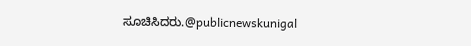ಸೂಚಿಸಿದರು.@publicnewskunigal